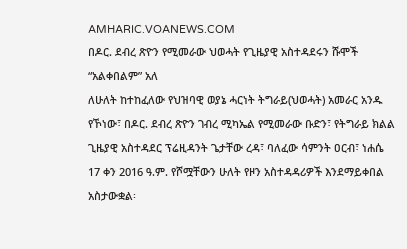AMHARIC.VOANEWS.COM
በዶር. ደብረ ጽዮን የሚመራው ህወሓት የጊዜያዊ አስተዳደሩን ሹሞች “አልቀበልም” አለ
ለሁለት ከተከፈለው የህዝባዊ ወያኔ ሓርነት ትግራይ(ህወሓት) አመራር አንዱ የኾነው፣ በዶር. ደብረ ጽዮን ገብረ ሚካኤል የሚመራው ቡድን፣ የትግራይ ክልል ጊዜያዊ አስተዳደር ፕሬዚዳንት ጌታቸው ረዳ፣ ባለፈው ሳምንት ዐርብ፣ ነሐሴ 17 ቀን 2016 ዓ.ም. የሾሟቸውን ሁለት የዞን አስተዳዳሪዎች እንደማይቀበል አስታውቋል፡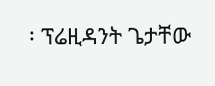፡ ፕሬዚዳንት ጌታቸው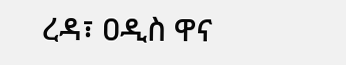ረዳ፣ ዐዲስ ዋና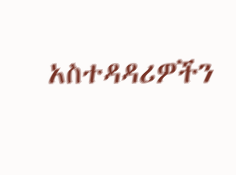አስተዳዳሪዎችን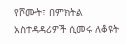የሾሙት፣ በምክትል አስተዳዳሪዎች ሲመሩ ለቆዩት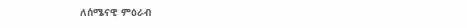ለሰሜናዊ ምዕራብ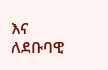እና ለደቡባዊ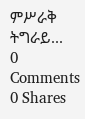ምሥራቅ ትግራይ...
0 Comments 0 Shares